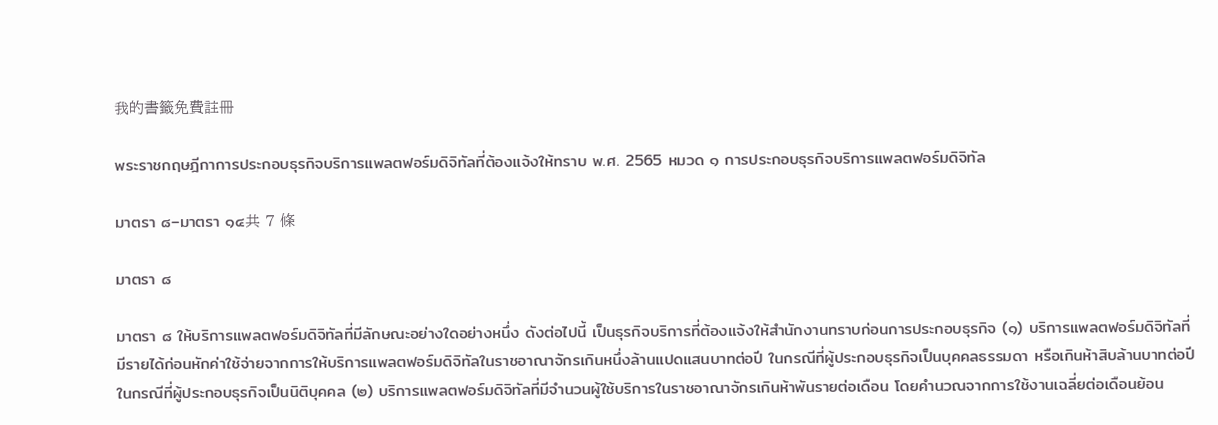我的書籤免費註冊

พระราชกฤษฎีกาการประกอบธุรกิจบริการแพลตฟอร์มดิจิทัลที่ต้องแจ้งให้ทราบ พ.ศ. 2565 หมวด ๑ การประกอบธุรกิจบริการแพลตฟอร์มดิจิทัล

มาตรา ๘–มาตรา ๑๔共 7 條

มาตรา ๘

มาตรา ๘ ให้บริการแพลตฟอร์มดิจิทัลที่มีลักษณะอย่างใดอย่างหนึ่ง ดังต่อไปนี้ เป็นธุรกิจบริการที่ต้องแจ้งให้สำนักงานทราบก่อนการประกอบธุรกิจ (๑) บริการแพลตฟอร์มดิจิทัลที่มีรายได้ก่อนหักค่าใช้จ่ายจากการให้บริการแพลตฟอร์มดิจิทัลในราชอาณาจักรเกินหนึ่งล้านแปดแสนบาทต่อปี ในกรณีที่ผู้ประกอบธุรกิจเป็นบุคคลธรรมดา หรือเกินห้าสิบล้านบาทต่อปี ในกรณีที่ผู้ประกอบธุรกิจเป็นนิติบุคคล (๒) บริการแพลตฟอร์มดิจิทัลที่มีจำนวนผู้ใช้บริการในราชอาณาจักรเกินห้าพันรายต่อเดือน โดยคำนวณจากการใช้งานเฉลี่ยต่อเดือนย้อน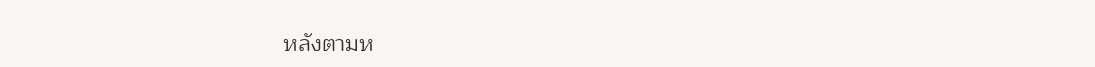หลังตามห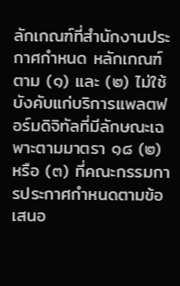ลักเกณฑ์ที่สำนักงานประกาศกำหนด หลักเกณฑ์ตาม (๑) และ (๒) ไม่ใช้บังคับแก่บริการแพลตฟอร์มดิจิทัลที่มีลักษณะเฉพาะตามมาตรา ๑๘ (๒) หรือ (๓) ที่คณะกรรมการประกาศกำหนดตามข้อเสนอ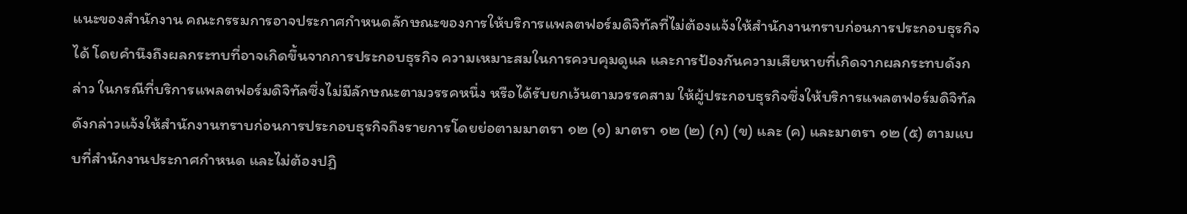แนะของสำนักงาน คณะกรรมการอาจประกาศกำหนดลักษณะของการให้บริการแพลตฟอร์มดิจิทัลที่ไม่ต้องแจ้งให้สำนักงานทราบก่อนการประกอบธุรกิจได้ โดยคำนึงถึงผลกระทบที่อาจเกิดขึ้นจากการประกอบธุรกิจ ความเหมาะสมในการควบคุมดูแล และการป้องกันความเสียหายที่เกิดจากผลกระทบดังกล่าว ในกรณีที่บริการแพลตฟอร์มดิจิทัลซึ่งไม่มีลักษณะตามวรรคหนึ่ง หรือได้รับยกเว้นตามวรรคสาม ให้ผู้ประกอบธุรกิจซึ่งให้บริการแพลตฟอร์มดิจิทัลดังกล่าวแจ้งให้สำนักงานทราบก่อนการประกอบธุรกิจถึงรายการโดยย่อตามมาตรา ๑๒ (๑) มาตรา ๑๒ (๒) (ก) (ข) และ (ค) และมาตรา ๑๒ (๕) ตามแบบที่สำนักงานประกาศกำหนด และไม่ต้องปฏิ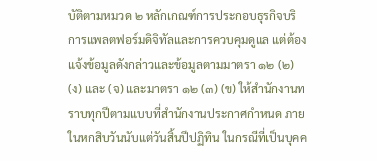บัติตามหมวด ๒ หลักเกณฑ์การประกอบธุรกิจบริการแพลตฟอร์มดิจิทัลและการควบคุมดูแล แต่ต้องแจ้งข้อมูลดังกล่าวและข้อมูลตามมาตรา ๑๒ (๒) (ง) และ (จ) และมาตรา ๑๒ (๓) (ข) ให้สำนักงานทราบทุกปีตามแบบที่สำนักงานประกาศกำหนด ภายในหกสิบวันนับแต่วันสิ้นปีปฏิทิน ในกรณีที่เป็นบุคค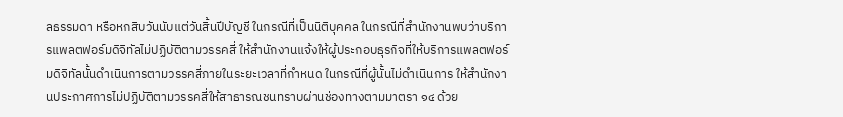ลธรรมดา หรือหกสิบวันนับแต่วันสิ้นปีบัญชี ในกรณีที่เป็นนิติบุคคล ในกรณีที่สำนักงานพบว่าบริการแพลตฟอร์มดิจิทัลไม่ปฏิบัติตามวรรคสี่ ให้สำนักงานแจ้งให้ผู้ประกอบธุรกิจที่ให้บริการแพลตฟอร์มดิจิทัลนั้นดำเนินการตามวรรคสี่ภายในระยะเวลาที่กำหนด ในกรณีที่ผู้นั้นไม่ดำเนินการ ให้สำนักงานประกาศการไม่ปฏิบัติตามวรรคสี่ให้สาธารณชนทราบผ่านช่องทางตามมาตรา ๑๔ ด้วย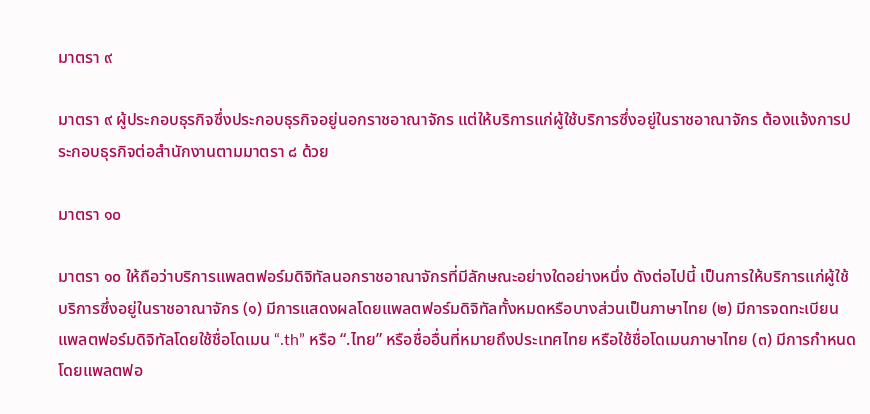มาตรา ๙

มาตรา ๙ ผู้ประกอบธุรกิจซึ่งประกอบธุรกิจอยู่นอกราชอาณาจักร แต่ให้บริการแก่ผู้ใช้บริการซึ่งอยู่ในราชอาณาจักร ต้องแจ้งการประกอบธุรกิจต่อสำนักงานตามมาตรา ๘ ด้วย

มาตรา ๑๐

มาตรา ๑๐ ให้ถือว่าบริการแพลตฟอร์มดิจิทัลนอกราชอาณาจักรที่มีลักษณะอย่างใดอย่างหนึ่ง ดังต่อไปนี้ เป็นการให้บริการแก่ผู้ใช้บริการซึ่งอยู่ในราชอาณาจักร (๑) มีการแสดงผลโดยแพลตฟอร์มดิจิทัลทั้งหมดหรือบางส่วนเป็นภาษาไทย (๒) มีการจดทะเบียนแพลตฟอร์มดิจิทัลโดยใช้ชื่อโดเมน “.th” หรือ “.ไทย” หรือชื่ออื่นที่หมายถึงประเทศไทย หรือใช้ชื่อโดเมนภาษาไทย (๓) มีการกำหนดโดยแพลตฟอ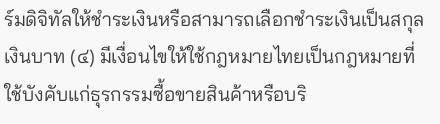ร์มดิจิทัลให้ชำระเงินหรือสามารถเลือกชำระเงินเป็นสกุลเงินบาท (๔) มีเงื่อนไขให้ใช้กฎหมายไทยเป็นกฎหมายที่ใช้บังคับแก่ธุรกรรมซื้อขายสินค้าหรือบริ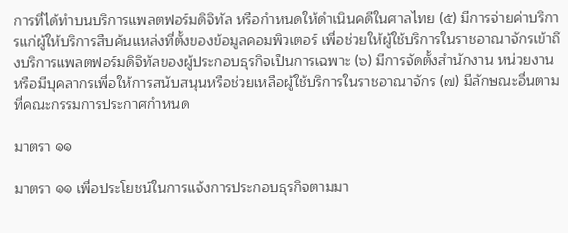การที่ได้ทำบนบริการแพลตฟอร์มดิจิทัล หรือกำหนดให้ดำเนินคดีในศาลไทย (๕) มีการจ่ายค่าบริการแก่ผู้ให้บริการสืบค้นแหล่งที่ตั้งของข้อมูลคอมพิวเตอร์ เพื่อช่วยให้ผู้ใช้บริการในราชอาณาจักรเข้าถึงบริการแพลตฟอร์มดิจิทัลของผู้ประกอบธุรกิจเป็นการเฉพาะ (๖) มีการจัดตั้งสำนักงาน หน่วยงาน หรือมีบุคลากรเพื่อให้การสนับสนุนหรือช่วยเหลือผู้ใช้บริการในราชอาณาจักร (๗) มีลักษณะอื่นตามที่คณะกรรมการประกาศกำหนด

มาตรา ๑๑

มาตรา ๑๑ เพื่อประโยชน์ในการแจ้งการประกอบธุรกิจตามมา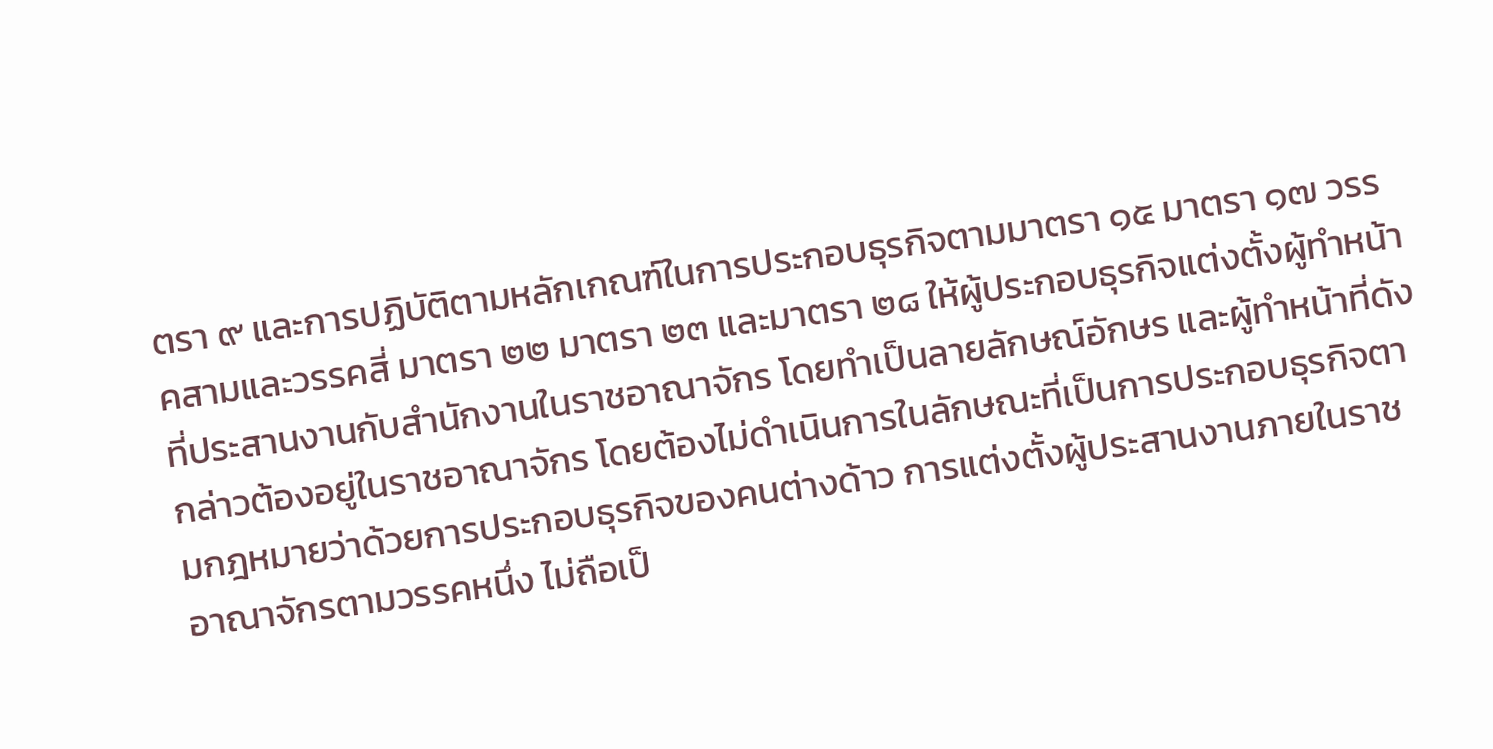ตรา ๙ และการปฏิบัติตามหลักเกณฑ์ในการประกอบธุรกิจตามมาตรา ๑๕ มาตรา ๑๗ วรรคสามและวรรคสี่ มาตรา ๒๒ มาตรา ๒๓ และมาตรา ๒๘ ให้ผู้ประกอบธุรกิจแต่งตั้งผู้ทำหน้าที่ประสานงานกับสำนักงานในราชอาณาจักร โดยทำเป็นลายลักษณ์อักษร และผู้ทำหน้าที่ดังกล่าวต้องอยู่ในราชอาณาจักร โดยต้องไม่ดำเนินการในลักษณะที่เป็นการประกอบธุรกิจตามกฎหมายว่าด้วยการประกอบธุรกิจของคนต่างด้าว การแต่งตั้งผู้ประสานงานภายในราชอาณาจักรตามวรรคหนึ่ง ไม่ถือเป็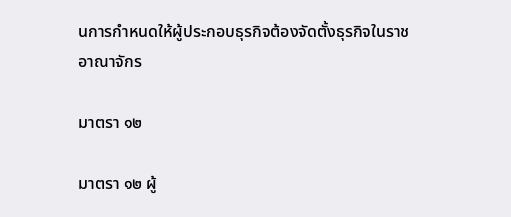นการกำหนดให้ผู้ประกอบธุรกิจต้องจัดตั้งธุรกิจในราชอาณาจักร

มาตรา ๑๒

มาตรา ๑๒ ผู้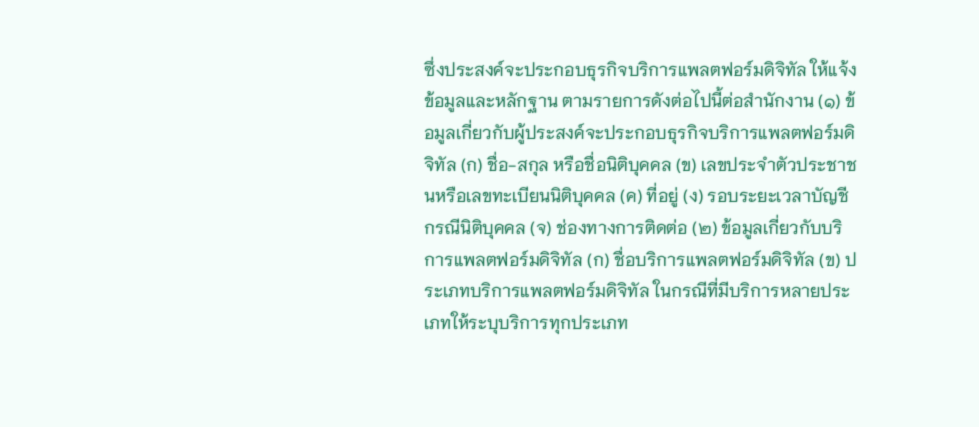ซึ่งประสงค์จะประกอบธุรกิจบริการแพลตฟอร์มดิจิทัล ให้แจ้งข้อมูลและหลักฐาน ตามรายการดังต่อไปนี้ต่อสำนักงาน (๑) ข้อมูลเกี่ยวกับผู้ประสงค์จะประกอบธุรกิจบริการแพลตฟอร์มดิจิทัล (ก) ชื่อ-สกุล หรือชื่อนิติบุคคล (ข) เลขประจำตัวประชาชนหรือเลขทะเบียนนิติบุคคล (ค) ที่อยู่ (ง) รอบระยะเวลาบัญชี กรณีนิติบุคคล (จ) ช่องทางการติดต่อ (๒) ข้อมูลเกี่ยวกับบริการแพลตฟอร์มดิจิทัล (ก) ชื่อบริการแพลตฟอร์มดิจิทัล (ข) ประเภทบริการแพลตฟอร์มดิจิทัล ในกรณีที่มีบริการหลายประเภทให้ระบุบริการทุกประเภท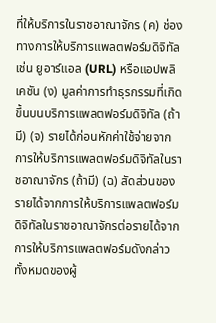ที่ให้บริการในราชอาณาจักร (ค) ช่องทางการให้บริการแพลตฟอร์มดิจิทัล เช่น ยูอาร์แอล (URL) หรือแอปพลิเคชัน (ง) มูลค่าการทำธุรกรรมที่เกิดขึ้นบนบริการแพลตฟอร์มดิจิทัล (ถ้ามี) (จ) รายได้ก่อนหักค่าใช้จ่ายจากการให้บริการแพลตฟอร์มดิจิทัลในราชอาณาจักร (ถ้ามี) (ฉ) สัดส่วนของรายได้จากการให้บริการแพลตฟอร์มดิจิทัลในราชอาณาจักรต่อรายได้จากการให้บริการแพลตฟอร์มดังกล่าวทั้งหมดของผู้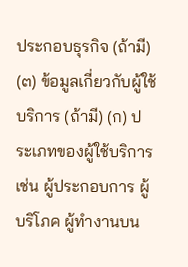ประกอบธุรกิจ (ถ้ามี) (๓) ข้อมูลเกี่ยวกับผู้ใช้บริการ (ถ้ามี) (ก) ประเภทของผู้ใช้บริการ เช่น ผู้ประกอบการ ผู้บริโภค ผู้ทำงานบน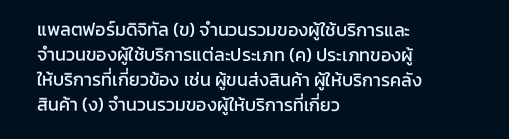แพลตฟอร์มดิจิทัล (ข) จำนวนรวมของผู้ใช้บริการและจำนวนของผู้ใช้บริการแต่ละประเภท (ค) ประเภทของผู้ให้บริการที่เกี่ยวข้อง เช่น ผู้ขนส่งสินค้า ผู้ให้บริการคลังสินค้า (ง) จำนวนรวมของผู้ให้บริการที่เกี่ยว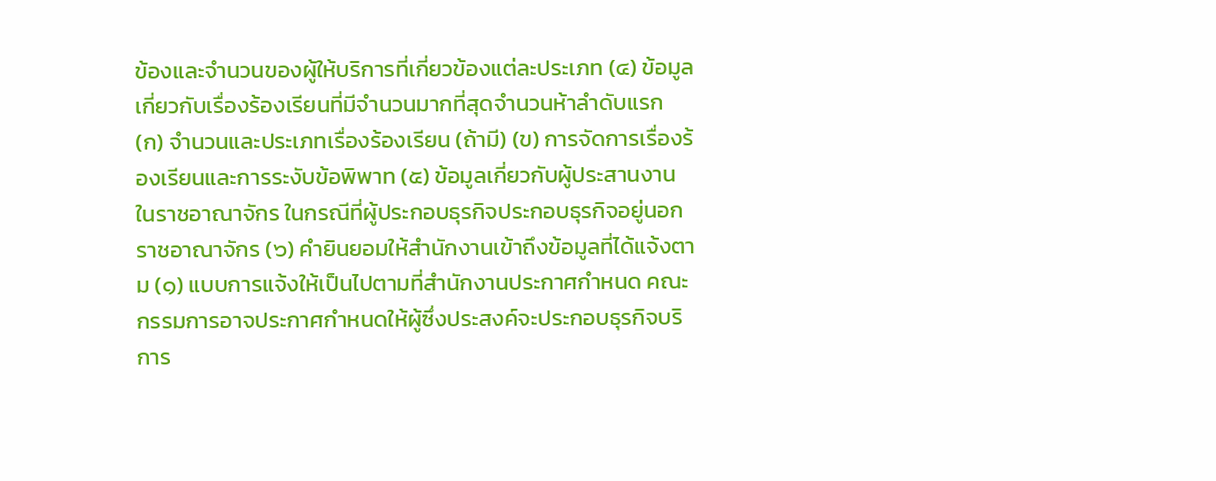ข้องและจำนวนของผู้ให้บริการที่เกี่ยวข้องแต่ละประเภท (๔) ข้อมูลเกี่ยวกับเรื่องร้องเรียนที่มีจำนวนมากที่สุดจำนวนห้าลำดับแรก (ก) จำนวนและประเภทเรื่องร้องเรียน (ถ้ามี) (ข) การจัดการเรื่องร้องเรียนและการระงับข้อพิพาท (๕) ข้อมูลเกี่ยวกับผู้ประสานงานในราชอาณาจักร ในกรณีที่ผู้ประกอบธุรกิจประกอบธุรกิจอยู่นอกราชอาณาจักร (๖) คำยินยอมให้สำนักงานเข้าถึงข้อมูลที่ได้แจ้งตาม (๑) แบบการแจ้งให้เป็นไปตามที่สำนักงานประกาศกำหนด คณะกรรมการอาจประกาศกำหนดให้ผู้ซึ่งประสงค์จะประกอบธุรกิจบริการ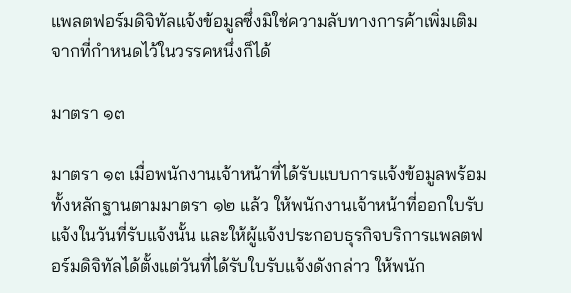แพลตฟอร์มดิจิทัลแจ้งข้อมูลซึ่งมิใช่ความลับทางการค้าเพิ่มเติมจากที่กำหนดไว้ในวรรคหนึ่งก็ได้

มาตรา ๑๓

มาตรา ๑๓ เมื่อพนักงานเจ้าหน้าที่ได้รับแบบการแจ้งข้อมูลพร้อมทั้งหลักฐานตามมาตรา ๑๒ แล้ว ให้พนักงานเจ้าหน้าที่ออกใบรับแจ้งในวันที่รับแจ้งนั้น และให้ผู้แจ้งประกอบธุรกิจบริการแพลตฟอร์มดิจิทัลได้ตั้งแต่วันที่ได้รับใบรับแจ้งดังกล่าว ให้พนัก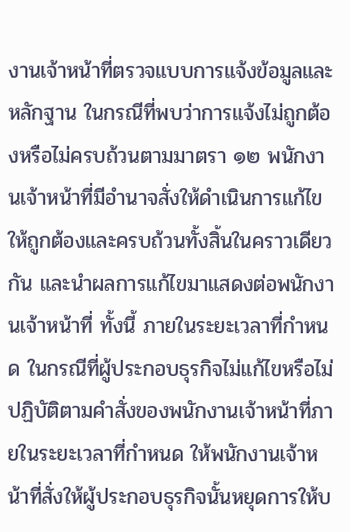งานเจ้าหน้าที่ตรวจแบบการแจ้งข้อมูลและหลักฐาน ในกรณีที่พบว่าการแจ้งไม่ถูกต้องหรือไม่ครบถ้วนตามมาตรา ๑๒ พนักงานเจ้าหน้าที่มีอำนาจสั่งให้ดำเนินการแก้ไขให้ถูกต้องและครบถ้วนทั้งสิ้นในคราวเดียวกัน และนำผลการแก้ไขมาแสดงต่อพนักงานเจ้าหน้าที่ ทั้งนี้ ภายในระยะเวลาที่กำหนด ในกรณีที่ผู้ประกอบธุรกิจไม่แก้ไขหรือไม่ปฏิบัติตามคำสั่งของพนักงานเจ้าหน้าที่ภายในระยะเวลาที่กำหนด ให้พนักงานเจ้าหน้าที่สั่งให้ผู้ประกอบธุรกิจนั้นหยุดการให้บ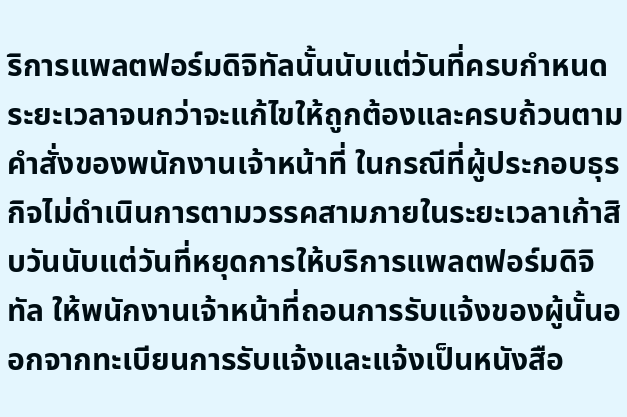ริการแพลตฟอร์มดิจิทัลนั้นนับแต่วันที่ครบกำหนดระยะเวลาจนกว่าจะแก้ไขให้ถูกต้องและครบถ้วนตามคำสั่งของพนักงานเจ้าหน้าที่ ในกรณีที่ผู้ประกอบธุรกิจไม่ดำเนินการตามวรรคสามภายในระยะเวลาเก้าสิบวันนับแต่วันที่หยุดการให้บริการแพลตฟอร์มดิจิทัล ให้พนักงานเจ้าหน้าที่ถอนการรับแจ้งของผู้นั้นออกจากทะเบียนการรับแจ้งและแจ้งเป็นหนังสือ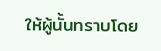ให้ผู้นั้นทราบโดย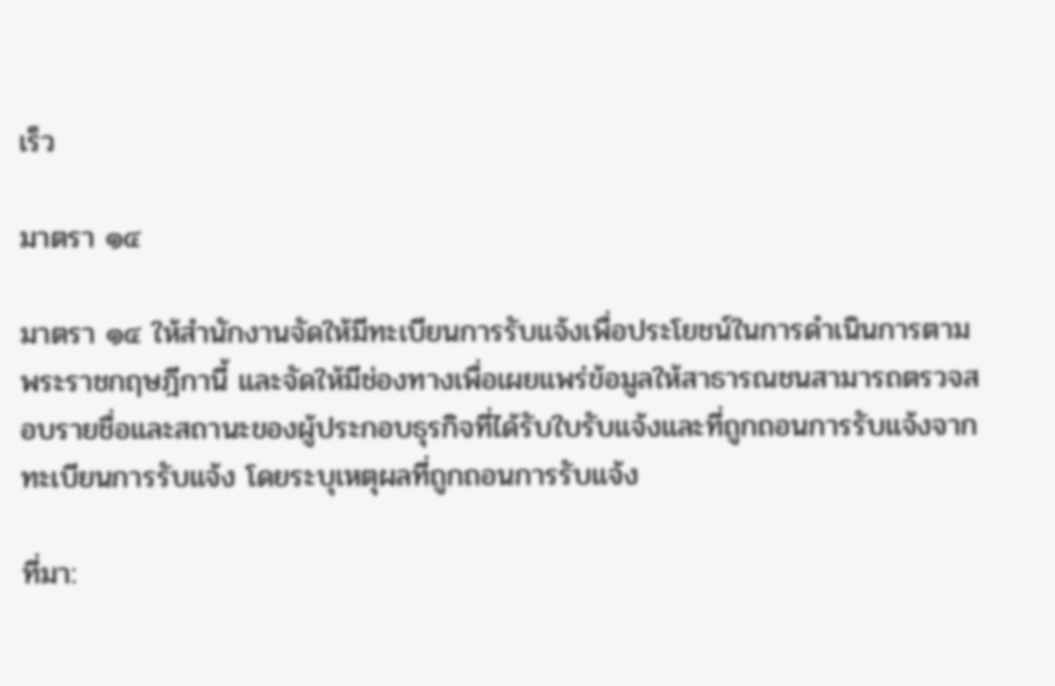เร็ว

มาตรา ๑๔

มาตรา ๑๔ ให้สำนักงานจัดให้มีทะเบียนการรับแจ้งเพื่อประโยชน์ในการดำเนินการตามพระราชกฤษฎีกานี้ และจัดให้มีช่องทางเพื่อเผยแพร่ข้อมูลให้สาธารณชนสามารถตรวจสอบรายชื่อและสถานะของผู้ประกอบธุรกิจที่ได้รับใบรับแจ้งและที่ถูกถอนการรับแจ้งจากทะเบียนการรับแจ้ง โดยระบุเหตุผลที่ถูกถอนการรับแจ้ง

ที่มา: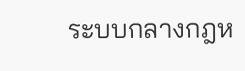ระบบกลางกฎห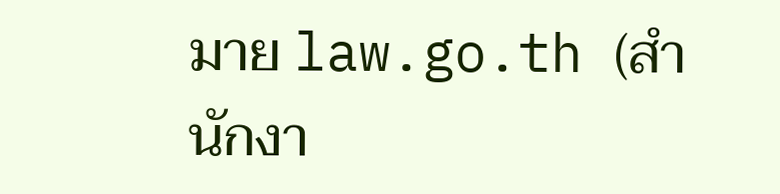มาย law.go.th (สำนักงา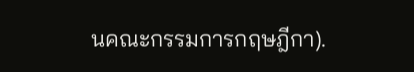นคณะกรรมการกฤษฎีกา).